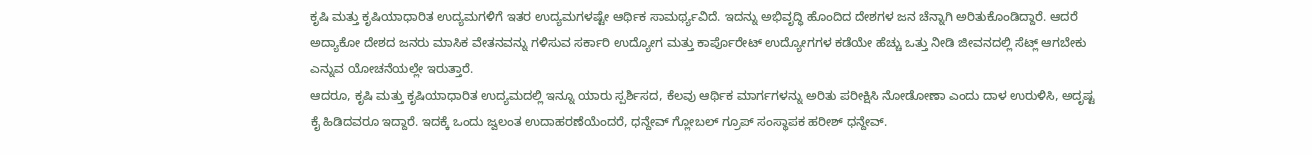ಕೃಷಿ ಮತ್ತು ಕೃಷಿಯಾಧಾರಿತ ಉದ್ಯಮಗಳಿಗೆ ಇತರ ಉದ್ಯಮಗಳಷ್ಟೇ ಆರ್ಥಿಕ ಸಾಮರ್ಥ್ಯವಿದೆ. ಇದನ್ನು ಅಭಿವೃದ್ಧಿ ಹೊಂದಿದ ದೇಶಗಳ ಜನ ಚೆನ್ನಾಗಿ ಅರಿತುಕೊಂಡಿದ್ದಾರೆ. ಆದರೆ ಅದ್ಯಾಕೋ ದೇಶದ ಜನರು ಮಾಸಿಕ ವೇತನವನ್ನು ಗಳಿಸುವ ಸರ್ಕಾರಿ ಉದ್ಯೋಗ ಮತ್ತು ಕಾರ್ಪೊರೇಟ್ ಉದ್ಯೋಗಗಳ ಕಡೆಯೇ ಹೆಚ್ಚು ಒತ್ತು ನೀಡಿ ಜೀವನದಲ್ಲಿ ಸೆಟ್ಲ್ ಆಗಬೇಕು ಎನ್ನುವ ಯೋಚನೆಯಲ್ಲೇ ಇರುತ್ತಾರೆ.
ಆದರೂ, ಕೃಷಿ ಮತ್ತು ಕೃಷಿಯಾಧಾರಿತ ಉದ್ಯಮದಲ್ಲಿ ಇನ್ನೂ ಯಾರು ಸ್ಪರ್ಶಿಸದ, ಕೆಲವು ಆರ್ಥಿಕ ಮಾರ್ಗಗಳನ್ನು ಅರಿತು ಪರೀಕ್ಷಿಸಿ ನೋಡೋಣಾ ಎಂದು ದಾಳ ಉರುಳಿಸಿ, ಅದೃಷ್ಟ ಕೈ ಹಿಡಿದವರೂ ಇದ್ದಾರೆ. ಇದಕ್ಕೆ ಒಂದು ಜ್ವಲಂತ ಉದಾಹರಣೆಯೆಂದರೆ, ಧನ್ದೇವ್ ಗ್ಲೋಬಲ್ ಗ್ರೂಪ್ ಸಂಸ್ಥಾಪಕ ಹರೀಶ್ ಧನ್ದೇವ್.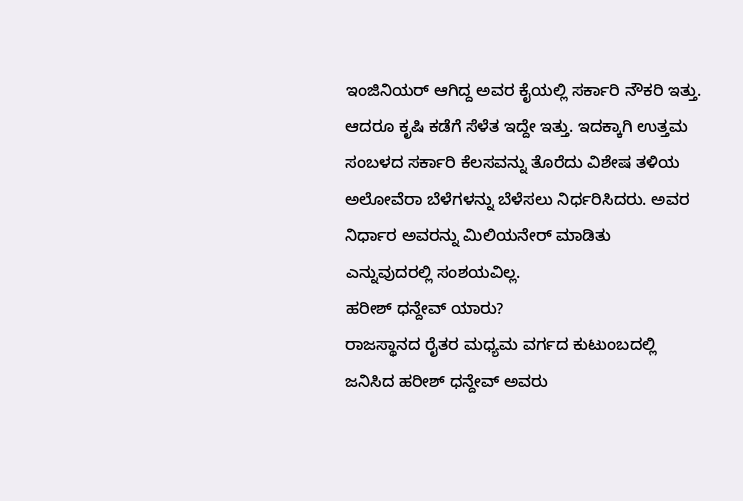ಇಂಜಿನಿಯರ್ ಆಗಿದ್ದ ಅವರ ಕೈಯಲ್ಲಿ ಸರ್ಕಾರಿ ನೌಕರಿ ಇತ್ತು. ಆದರೂ ಕೃಷಿ ಕಡೆಗೆ ಸೆಳೆತ ಇದ್ದೇ ಇತ್ತು. ಇದಕ್ಕಾಗಿ ಉತ್ತಮ ಸಂಬಳದ ಸರ್ಕಾರಿ ಕೆಲಸವನ್ನು ತೊರೆದು ವಿಶೇಷ ತಳಿಯ ಅಲೋವೆರಾ ಬೆಳೆಗಳನ್ನು ಬೆಳೆಸಲು ನಿರ್ಧರಿಸಿದರು. ಅವರ ನಿರ್ಧಾರ ಅವರನ್ನು ಮಿಲಿಯನೇರ್ ಮಾಡಿತು ಎನ್ನುವುದರಲ್ಲಿ ಸಂಶಯವಿಲ್ಲ.
ಹರೀಶ್ ಧನ್ದೇವ್ ಯಾರು?
ರಾಜಸ್ಥಾನದ ರೈತರ ಮಧ್ಯಮ ವರ್ಗದ ಕುಟುಂಬದಲ್ಲಿ ಜನಿಸಿದ ಹರೀಶ್ ಧನ್ದೇವ್ ಅವರು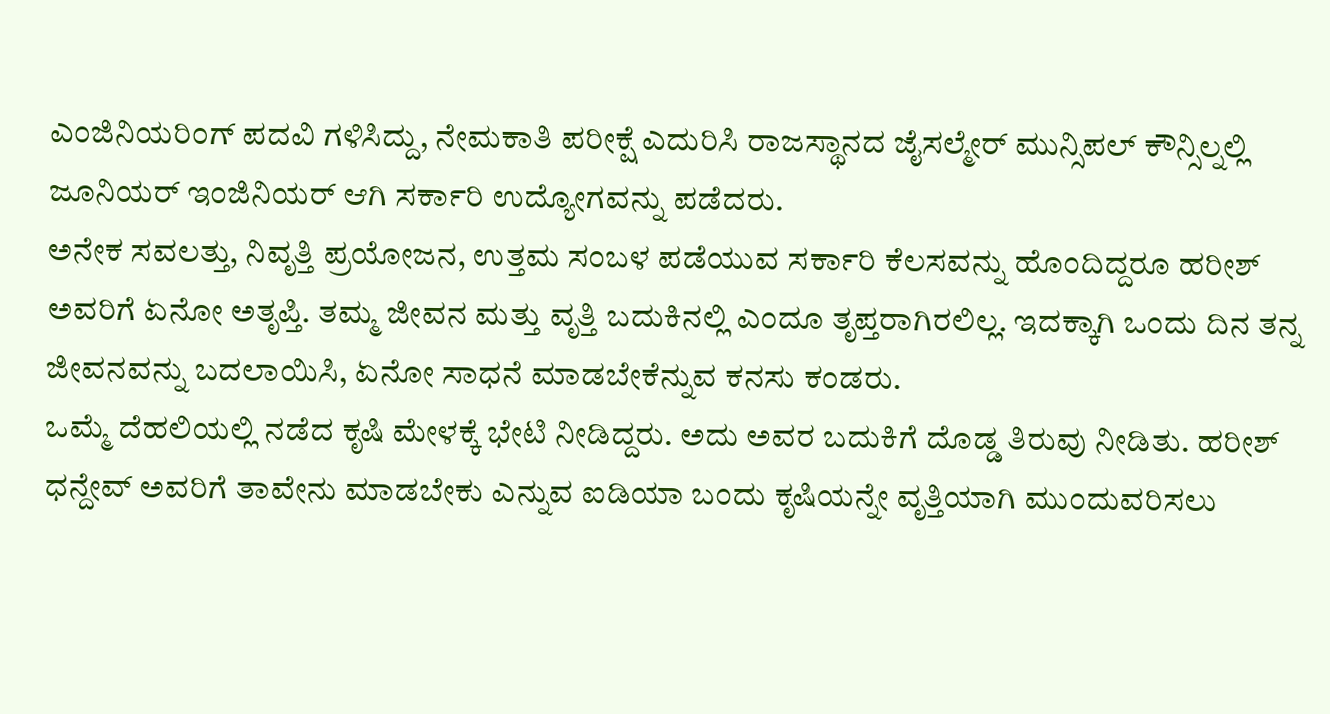ಎಂಜಿನಿಯರಿಂಗ್ ಪದವಿ ಗಳಿಸಿದ್ದು, ನೇಮಕಾತಿ ಪರೀಕ್ಷೆ ಎದುರಿಸಿ ರಾಜಸ್ಥಾನದ ಜೈಸಲ್ಮೇರ್ ಮುನ್ಸಿಪಲ್ ಕೌನ್ಸಿಲ್ನಲ್ಲಿ ಜೂನಿಯರ್ ಇಂಜಿನಿಯರ್ ಆಗಿ ಸರ್ಕಾರಿ ಉದ್ಯೋಗವನ್ನು ಪಡೆದರು.
ಅನೇಕ ಸವಲತ್ತು, ನಿವೃತ್ತಿ ಪ್ರಯೋಜನ, ಉತ್ತಮ ಸಂಬಳ ಪಡೆಯುವ ಸರ್ಕಾರಿ ಕೆಲಸವನ್ನು ಹೊಂದಿದ್ದರೂ ಹರೀಶ್ ಅವರಿಗೆ ಏನೋ ಅತೃಪ್ತಿ. ತಮ್ಮ ಜೀವನ ಮತ್ತು ವೃತ್ತಿ ಬದುಕಿನಲ್ಲಿ ಎಂದೂ ತೃಪ್ತರಾಗಿರಲಿಲ್ಲ. ಇದಕ್ಕಾಗಿ ಒಂದು ದಿನ ತನ್ನ ಜೀವನವನ್ನು ಬದಲಾಯಿಸಿ, ಏನೋ ಸಾಧನೆ ಮಾಡಬೇಕೆನ್ನುವ ಕನಸು ಕಂಡರು.
ಒಮ್ಮೆ ದೆಹಲಿಯಲ್ಲಿ ನಡೆದ ಕೃಷಿ ಮೇಳಕ್ಕೆ ಭೇಟಿ ನೀಡಿದ್ದರು. ಅದು ಅವರ ಬದುಕಿಗೆ ದೊಡ್ಡ ತಿರುವು ನೀಡಿತು. ಹರೀಶ್ ಧನ್ದೇವ್ ಅವರಿಗೆ ತಾವೇನು ಮಾಡಬೇಕು ಎನ್ನುವ ಐಡಿಯಾ ಬಂದು ಕೃಷಿಯನ್ನೇ ವೃತ್ತಿಯಾಗಿ ಮುಂದುವರಿಸಲು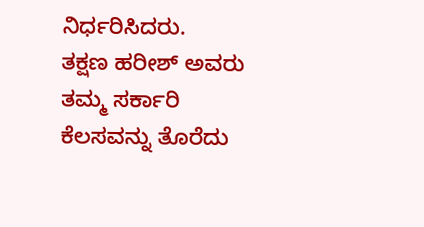ನಿರ್ಧರಿಸಿದರು.
ತಕ್ಷಣ ಹರೀಶ್ ಅವರು ತಮ್ಮ ಸರ್ಕಾರಿ ಕೆಲಸವನ್ನು ತೊರೆದು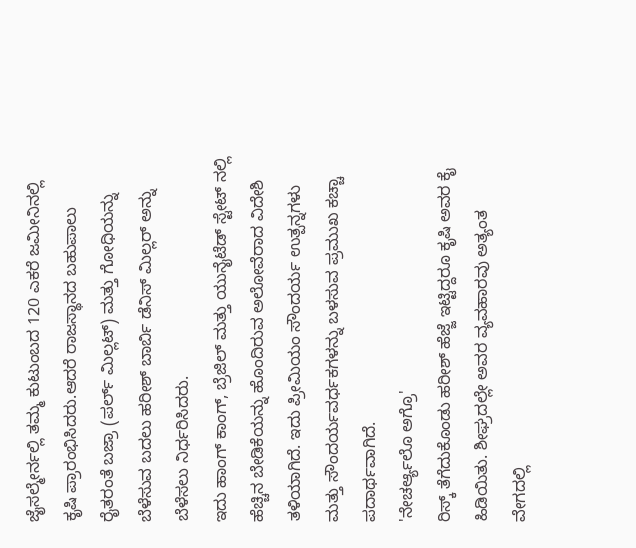ಜೈಸಲ್ಮೇರ್ನಲ್ಲಿ ತಮ್ಮ ಕುಟುಂಬದ 120 ಎಕರೆ ಜಮೀನಿನಲ್ಲಿ ಕೃಷಿ ಪ್ರಾರಂಭಿಸಿದರು.ಆದರೆ ರಾಜಸ್ಥಾನದ ಬಹುಪಾಲು ರೈತರಂತೆ ಬಜ್ರಾ (ಪರ್ಲ್ ಮಿಲ್ಲಟ್) ಮತ್ತು ಗೋಧಿಯನ್ನು ಬೆಳೆಸುವ ಬದಲು ಹರೀಶ್ ಬಾರ್ಬಿ ಡೆನಿಸ್ ಮಿಲ್ಲರ್ ಅನ್ನು ಬೆಳೆಸಲು ನಿರ್ಧರಿಸಿದರು.
ಇದು ಹಾಂಗ್ ಕಾಂಗ್, ಬ್ರೆಜಿಲ್ ಮತ್ತು ಯುನೈಟೆಡ್ ಸ್ಟೇಟ್ ನಲ್ಲಿ ಹೆಚ್ಚಿನ ಬೇಡಿಕೆಯನ್ನು ಹೊಂದಿರುವ ಅಲೋವೆರಾದ ವಿದೇಶಿ ತಳಿಯಾಗಿದೆ. ಇದು ಪ್ರೀಮಿಯಂ ಸೌಂದರ್ಯ ಉತ್ಪನ್ನಗಳು ಮತ್ತು ಸೌಂದರ್ಯವರ್ಧಕಗಳನ್ನು ಬಳಸುವ ಪ್ರಮುಖ ಕಚ್ಚಾ ಪದಾರ್ಥವಾಗಿದೆ.
'ನೇಚರ್ಆ್ಯಲೊ ಅಗ್ರೊ'
ರಿಸ್ಕ್ ತೆಗೆದುಕೊಂಡು ಹರೀಶ್ ಹೆಜ್ಜೆ ಇಟ್ಟಿದ್ದರೂ ಕೃಷಿ ಅವರ ಕೈ ಹಿಡಿಯಿತು. ಶೀಘ್ರದಲ್ಲೇ ಅವರ ವ್ಯವಹಾರವು ಅತ್ಯಂತ ವೇಗದಲ್ಲಿ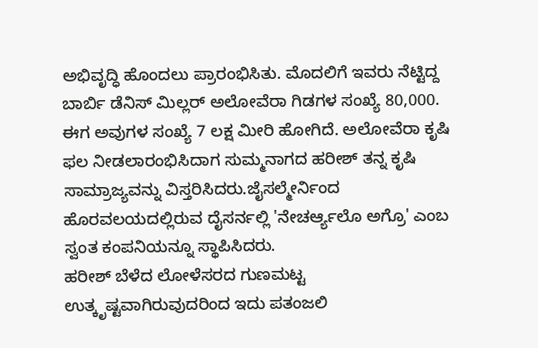ಅಭಿವೃದ್ಧಿ ಹೊಂದಲು ಪ್ರಾರಂಭಿಸಿತು. ಮೊದಲಿಗೆ ಇವರು ನೆಟ್ಟಿದ್ದ ಬಾರ್ಬಿ ಡೆನಿಸ್ ಮಿಲ್ಲರ್ ಅಲೋವೆರಾ ಗಿಡಗಳ ಸಂಖ್ಯೆ 80,000. ಈಗ ಅವುಗಳ ಸಂಖ್ಯೆ 7 ಲಕ್ಷ ಮೀರಿ ಹೋಗಿದೆ. ಅಲೋವೆರಾ ಕೃಷಿ ಫಲ ನೀಡಲಾರಂಭಿಸಿದಾಗ ಸುಮ್ಮನಾಗದ ಹರೀಶ್ ತನ್ನ ಕೃಷಿ ಸಾಮ್ರಾಜ್ಯವನ್ನು ವಿಸ್ತರಿಸಿದರು.ಜೈಸಲ್ಮೇರ್ನಿಂದ ಹೊರವಲಯದಲ್ಲಿರುವ ದೈಸರ್ನಲ್ಲಿ 'ನೇಚರ್ಆ್ಯಲೊ ಅಗ್ರೊ' ಎಂಬ ಸ್ವಂತ ಕಂಪನಿಯನ್ನೂ ಸ್ಥಾಪಿಸಿದರು.
ಹರೀಶ್ ಬೆಳೆದ ಲೋಳೆಸರದ ಗುಣಮಟ್ಟ ಉತ್ಕೃಷ್ಟವಾಗಿರುವುದರಿಂದ ಇದು ಪತಂಜಲಿ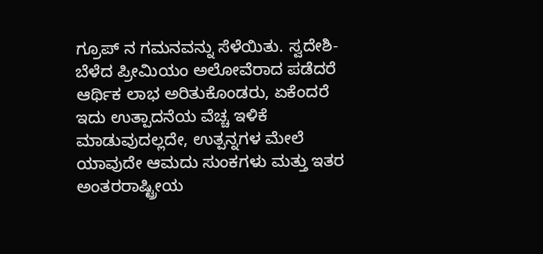ಗ್ರೂಪ್ ನ ಗಮನವನ್ನು ಸೆಳೆಯಿತು. ಸ್ವದೇಶಿ-ಬೆಳೆದ ಪ್ರೀಮಿಯಂ ಅಲೋವೆರಾದ ಪಡೆದರೆ ಆರ್ಥಿಕ ಲಾಭ ಅರಿತುಕೊಂಡರು, ಏಕೆಂದರೆ ಇದು ಉತ್ಪಾದನೆಯ ವೆಚ್ಚ ಇಳಿಕೆ ಮಾಡುವುದಲ್ಲದೇ, ಉತ್ಪನ್ನಗಳ ಮೇಲೆ ಯಾವುದೇ ಆಮದು ಸುಂಕಗಳು ಮತ್ತು ಇತರ ಅಂತರರಾಷ್ಟ್ರೀಯ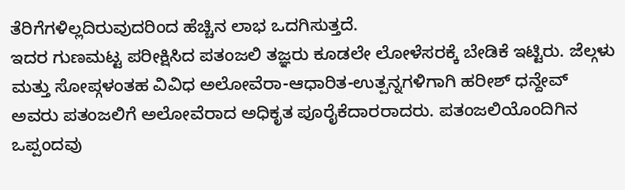ತೆರಿಗೆಗಳಿಲ್ಲದಿರುವುದರಿಂದ ಹೆಚ್ಚಿನ ಲಾಭ ಒದಗಿಸುತ್ತದೆ.
ಇದರ ಗುಣಮಟ್ಟ ಪರೀಕ್ಷಿಸಿದ ಪತಂಜಲಿ ತಜ್ಞರು ಕೂಡಲೇ ಲೋಳೆಸರಕ್ಕೆ ಬೇಡಿಕೆ ಇಟ್ಟಿರು. ಜೆಲ್ಗಳು ಮತ್ತು ಸೋಪ್ಗಳಂತಹ ವಿವಿಧ ಅಲೋವೆರಾ-ಆಧಾರಿತ-ಉತ್ಪನ್ನಗಳಿಗಾಗಿ ಹರೀಶ್ ಧನ್ದೇವ್ ಅವರು ಪತಂಜಲಿಗೆ ಅಲೋವೆರಾದ ಅಧಿಕೃತ ಪೂರೈಕೆದಾರರಾದರು. ಪತಂಜಲಿಯೊಂದಿಗಿನ ಒಪ್ಪಂದವು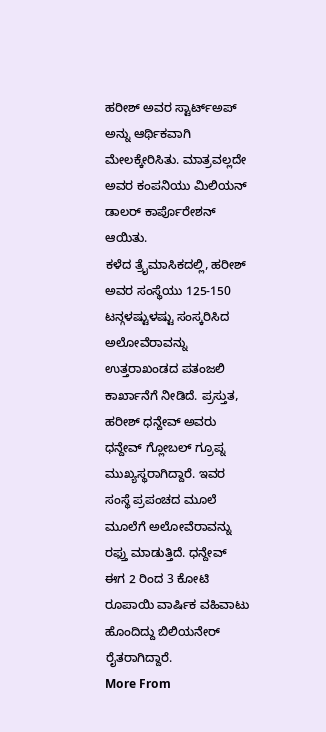ಹರೀಶ್ ಅವರ ಸ್ಟಾರ್ಟ್ಅಪ್ ಅನ್ನು ಆರ್ಥಿಕವಾಗಿ ಮೇಲಕ್ಕೇರಿಸಿತು. ಮಾತ್ರವಲ್ಲದೇ ಅವರ ಕಂಪನಿಯು ಮಿಲಿಯನ್ ಡಾಲರ್ ಕಾರ್ಪೊರೇಶನ್ ಆಯಿತು.
ಕಳೆದ ತ್ರೈಮಾಸಿಕದಲ್ಲಿ, ಹರೀಶ್ ಅವರ ಸಂಸ್ಥೆಯು 125-150 ಟನ್ಗಳಷ್ಟುಳಷ್ಟು ಸಂಸ್ಕರಿಸಿದ ಅಲೋವೆರಾವನ್ನು ಉತ್ತರಾಖಂಡದ ಪತಂಜಲಿ ಕಾರ್ಖಾನೆಗೆ ನೀಡಿದೆ. ಪ್ರಸ್ತುತ, ಹರೀಶ್ ಧನ್ದೇವ್ ಅವರು ಧನ್ದೇವ್ ಗ್ಲೋಬಲ್ ಗ್ರೂಪ್ನ ಮುಖ್ಯಸ್ಥರಾಗಿದ್ದಾರೆ. ಇವರ ಸಂಸ್ಥೆ ಪ್ರಪಂಚದ ಮೂಲೆ ಮೂಲೆಗೆ ಅಲೋವೆರಾವನ್ನು ರಫ್ತು ಮಾಡುತ್ತಿದೆ. ಧನ್ದೇವ್ ಈಗ 2 ರಿಂದ 3 ಕೋಟಿ ರೂಪಾಯಿ ವಾರ್ಷಿಕ ವಹಿವಾಟು ಹೊಂದಿದ್ದು ಬಿಲಿಯನೇರ್ ರೈತರಾಗಿದ್ದಾರೆ.
More From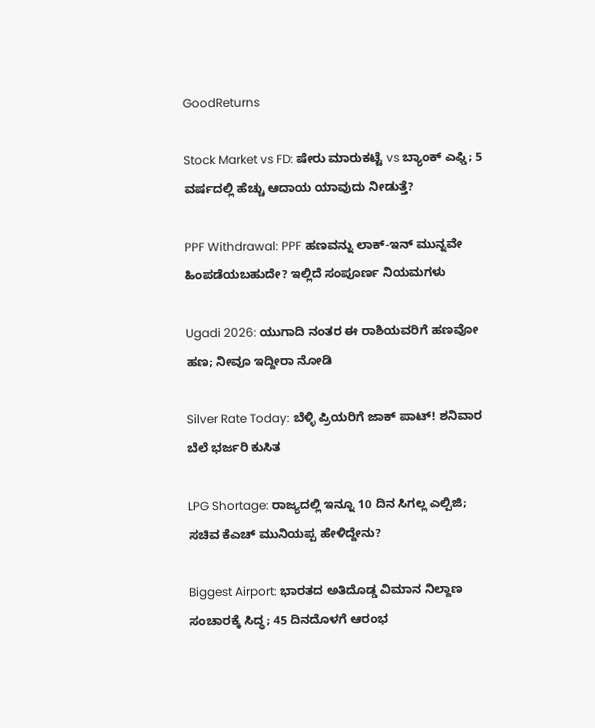GoodReturns

Stock Market vs FD: ಷೇರು ಮಾರುಕಟ್ಟೆ vs ಬ್ಯಾಂಕ್ ಎಫ್ಡಿ; 5 ವರ್ಷದಲ್ಲಿ ಹೆಚ್ಚು ಆದಾಯ ಯಾವುದು ನೀಡುತ್ತೆ?

PPF Withdrawal: PPF ಹಣವನ್ನು ಲಾಕ್-ಇನ್ ಮುನ್ನವೇ ಹಿಂಪಡೆಯಬಹುದೇ? ಇಲ್ಲಿದೆ ಸಂಪೂರ್ಣ ನಿಯಮಗಳು

Ugadi 2026: ಯುಗಾದಿ ನಂತರ ಈ ರಾಶಿಯವರಿಗೆ ಹಣವೋ ಹಣ; ನೀವೂ ಇದ್ದೀರಾ ನೋಡಿ

Silver Rate Today: ಬೆಳ್ಳಿ ಪ್ರಿಯರಿಗೆ ಜಾಕ್ ಪಾಟ್! ಶನಿವಾರ ಬೆಲೆ ಭರ್ಜರಿ ಕುಸಿತ

LPG Shortage: ರಾಜ್ಯದಲ್ಲಿ ಇನ್ನೂ 10 ದಿನ ಸಿಗಲ್ಲ ಎಲ್ಪಿಜಿ; ಸಚಿವ ಕೆಎಚ್ ಮುನಿಯಪ್ಪ ಹೇಳಿದ್ದೇನು?

Biggest Airport: ಭಾರತದ ಅತಿದೊಡ್ಡ ವಿಮಾನ ನಿಲ್ದಾಣ ಸಂಚಾರಕ್ಕೆ ಸಿದ್ಧ; 45 ದಿನದೊಳಗೆ ಆರಂಭ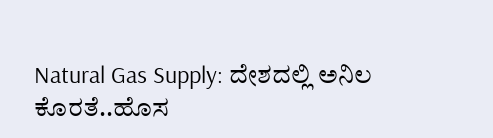Natural Gas Supply: ದೇಶದಲ್ಲಿ ಅನಿಲ ಕೊರತೆ..ಹೊಸ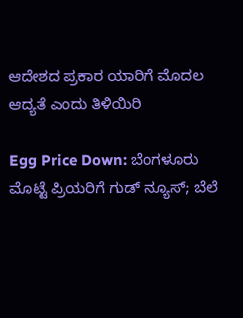ಆದೇಶದ ಪ್ರಕಾರ ಯಾರಿಗೆ ಮೊದಲ ಆದ್ಯತೆ ಎಂದು ತಿಳಿಯಿರಿ

Egg Price Down: ಬೆಂಗಳೂರು ಮೊಟ್ಟೆ ಪ್ರಿಯರಿಗೆ ಗುಡ್ ನ್ಯೂಸ್; ಬೆಲೆ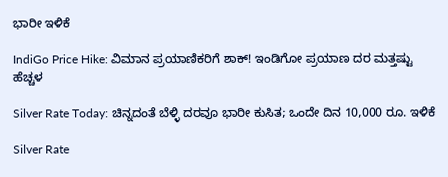ಭಾರೀ ಇಳಿಕೆ

IndiGo Price Hike: ವಿಮಾನ ಪ್ರಯಾಣಿಕರಿಗೆ ಶಾಕ್! ಇಂಡಿಗೋ ಪ್ರಯಾಣ ದರ ಮತ್ತಷ್ಟು ಹೆಚ್ಚಳ

Silver Rate Today: ಚಿನ್ನದಂತೆ ಬೆಳ್ಳಿ ದರವೂ ಭಾರೀ ಕುಸಿತ; ಒಂದೇ ದಿನ 10,000 ರೂ. ಇಳಿಕೆ

Silver Rate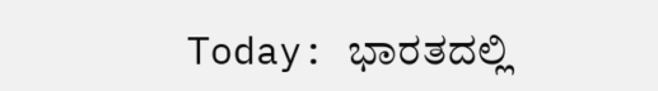Today: ಭಾರತದಲ್ಲಿ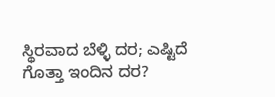ಸ್ಥಿರವಾದ ಬೆಳ್ಳಿ ದರ; ಎಷ್ಟಿದೆ ಗೊತ್ತಾ ಇಂದಿನ ದರ?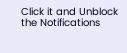Click it and Unblock the Notifications